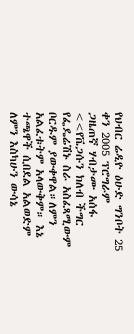የህብር ሬዲዮ ዕሁድ ግንቦት 25 ቀን 2005 ፕሮግራም
ጋዜጠኛ ሃብታሙ አሰፋ
<<የቬጋሱን ክለብ ችግር የፌዴሬሽኑ ስራ አስፈጻሚውም ቦርዱም ያውቀዋል።ለምን አልፈቱትም አላውቅም። እኔ ተጫዋች ሲበደል አልወድም ለምን እስካሁን ውሳኔ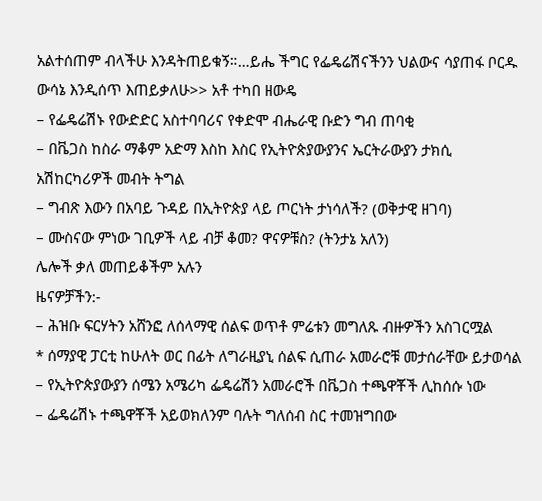አልተሰጠም ብላችሁ እንዳትጠይቁኝ።…ይሔ ችግር የፌዴሬሽናችንን ህልውና ሳያጠፋ ቦርዱ ውሳኔ እንዲሰጥ እጠይቃለሁ>> አቶ ተካበ ዘውዴ
– የፌዴሬሽኑ የውድድር አስተባባሪና የቀድሞ ብሔራዊ ቡድን ግብ ጠባቂ
– በቬጋስ ከስራ ማቆም አድማ እስከ እስር የኢትዮጵያውያንና ኤርትራውያን ታክሲ አሽከርካሪዎች መብት ትግል
– ግብጽ እውን በአባይ ጉዳይ በኢትዮጵያ ላይ ጦርነት ታነሳለች? (ወቅታዊ ዘገባ)
– ሙስናው ምነው ገቢዎች ላይ ብቻ ቆመ? ዋናዎቹስ? (ትንታኔ አለን)
ሌሎች ቃለ መጠይቆችም አሉን
ዜናዎቻችን:-
– ሕዝቡ ፍርሃትን አሸንፎ ለሰላማዊ ሰልፍ ወጥቶ ምሬቱን መግለጹ ብዙዎችን አስገርሟል
* ሰማያዊ ፓርቲ ከሁለት ወር በፊት ለግራዚያኒ ሰልፍ ሲጠራ አመራሮቹ መታሰራቸው ይታወሳል
– የኢትዮጵያውያን ሰሜን አሜሪካ ፌዴሬሽን አመራሮች በቬጋስ ተጫዋቾች ሊከሰሱ ነው
– ፌዴሬሽኑ ተጫዋቾች አይወክለንም ባሉት ግለሰብ ስር ተመዝግበው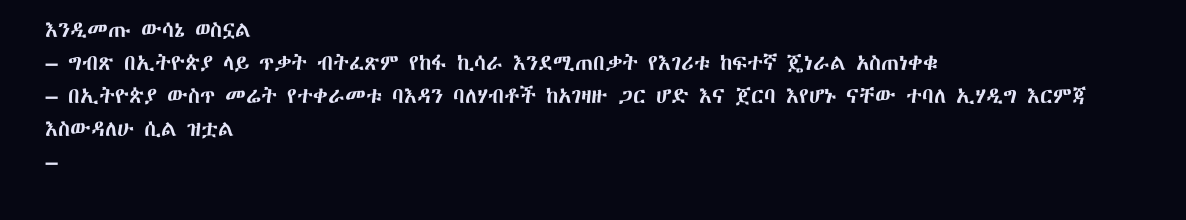እንዲመጡ ውሳኔ ወስኗል
– ግብጽ በኢትዮጵያ ላይ ጥቃት ብትፈጽም የከፋ ኪሳራ እንደሚጠበቃት የእገሪቱ ከፍተኛ ጄነራል አስጠነቀቁ
– በኢትዮጵያ ውስጥ መሬት የተቀራመቱ ባእዳን ባለሃብቶች ከአገዛዙ ጋር ሆድ እና ጀርባ እየሆኑ ናቸው ተባለ ኢሃዲግ እርምጃ እስውዳለሁ ሲል ዝቷል
–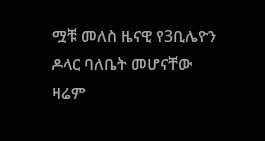ሟቹ መለስ ዜናዊ የ3ቢሌዮን ዶላር ባለቤት መሆናቸው ዛሬም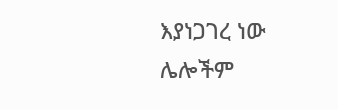እያነጋገረ ነው
ሌሎችም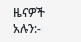ዜናዎች አሉን:-